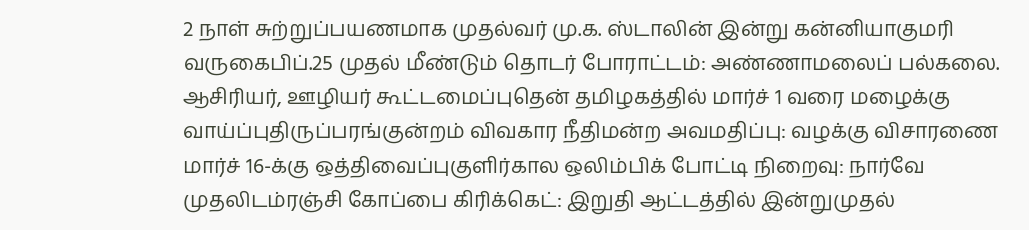2 நாள் சுற்றுப்பயணமாக முதல்வர் மு.க. ஸ்டாலின் இன்று கன்னியாகுமரி வருகைபிப்.25 முதல் மீண்டும் தொடர் போராட்டம்: அண்ணாமலைப் பல்கலை. ஆசிரியர், ஊழியர் கூட்டமைப்புதென் தமிழகத்தில் மார்ச் 1 வரை மழைக்கு வாய்ப்புதிருப்பரங்குன்றம் விவகார நீதிமன்ற அவமதிப்பு: வழக்கு விசாரணை மார்ச் 16-க்கு ஒத்திவைப்புகுளிர்கால ஒலிம்பிக் போட்டி நிறைவு: நார்வே முதலிடம்ரஞ்சி கோப்பை கிரிக்கெட்: இறுதி ஆட்டத்தில் இன்றுமுதல்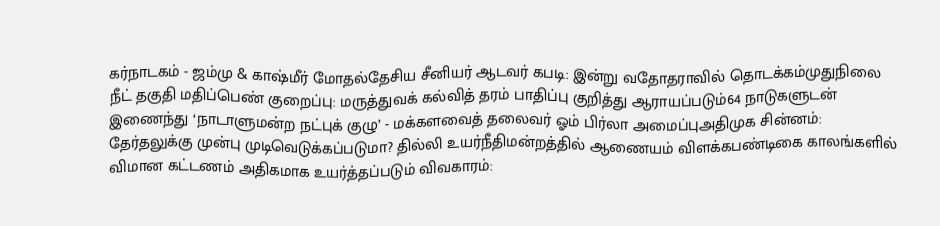கர்நாடகம் - ஜம்மு & காஷ்மீர் மோதல்தேசிய சீனியர் ஆடவர் கபடி: இன்று வதோதராவில் தொடக்கம்முதுநிலை நீட் தகுதி மதிப்பெண் குறைப்பு: மருத்துவக் கல்வித் தரம் பாதிப்பு குறித்து ஆராயப்படும்64 நாடுகளுடன் இணைந்து ‘நாடாளுமன்ற நட்புக் குழு’ - மக்களவைத் தலைவர் ஓம் பிர்லா அமைப்புஅதிமுக சின்னம்: தேர்தலுக்கு முன்பு முடிவெடுக்கப்படுமா? தில்லி உயர்நீதிமன்றத்தில் ஆணையம் விளக்கபண்டிகை காலங்களில் விமான கட்டணம் அதிகமாக உயர்த்தப்படும் விவகாரம்: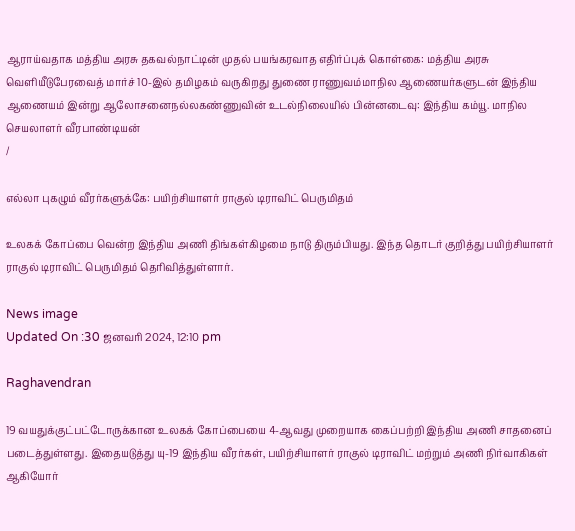ஆராய்வதாக மத்திய அரசு தகவல்நாட்டின் முதல் பயங்கரவாத எதிர்ப்புக் கொள்கை: மத்திய அரசு வெளியீடுபேரவைத் மார்ச் 10-இல் தமிழகம் வருகிறது துணை ராணுவம்மாநில ஆணையர்களுடன் இந்திய ஆணையம் இன்று ஆலோசனைநல்லகண்ணுவின் உடல்நிலையில் பின்னடைவு: இந்திய கம்யூ. மாநில செயலாளர் வீரபாண்டியன்
/

எல்லா புகழும் வீரர்களுக்கே: பயிற்சியாளர் ராகுல் டிராவிட் பெருமிதம்

உலகக் கோப்பை வென்ற இந்திய அணி திங்கள்கிழமை நாடு திரும்பியது. இந்த தொடர் குறித்து பயிற்சியாளர் ராகுல் டிராவிட் பெருமிதம் தெரிவித்துள்ளார்.

News image
Updated On :30 ஜனவரி 2024, 12:10 pm

Raghavendran

19 வயதுக்குட்பட்டோருக்கான உலகக் கோப்பையை 4-ஆவது முறையாக கைப்பற்றி இந்திய அணி சாதனைப் படைத்துள்ளது. இதையடுத்து யு-19 இந்திய வீரர்கள், பயிற்சியாளர் ராகுல் டிராவிட் மற்றும் அணி நிர்வாகிகள் ஆகியோர்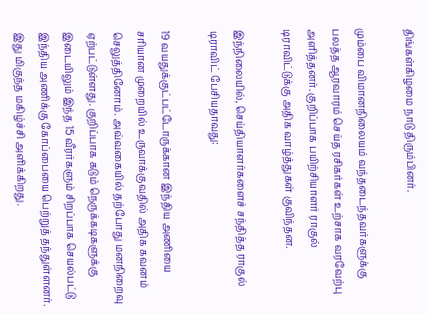திங்கள்கிழமை நாடு திரும்பினர்.

மும்பை விமானநிலையம் வந்தடைந்தவர்களுக்கு பலத்த ஆரவாரம் செய்த ரசிகர்கள் உற்சாக வரவேற்பு அளித்தனர். குறிப்பாக பயிற்சியாளர் ராகுல் டிராவிட்டுக்கு அதிக வாழ்த்துகள் குவிந்தன.

இந்நிலையில், செய்தியாளர்களைச் சந்தித்த ராகுல் டிராவிட் பேசியதாவது:

19 வயதுக்குட்பட்டோருக்கான இந்திய அணியை சரியான முறையில் உருவாக்குவதில் அதிக கவனம் செலுத்தினோம். அவ்வகையில் தற்போது மனநிறைவு ஏற்பட்டுள்ளது. குறிப்பாக கடும் நெருக்கடிகளுக்கு இடையிலும் இந்த 15 வீரர்களும் சிறப்பாக செயல்பட்டு இந்திய அணிக்கு கோப்பையை பெற்றுத் தந்துள்ளனர். இது மிகுந்த மகிழ்ச்சி அளிக்கிறது.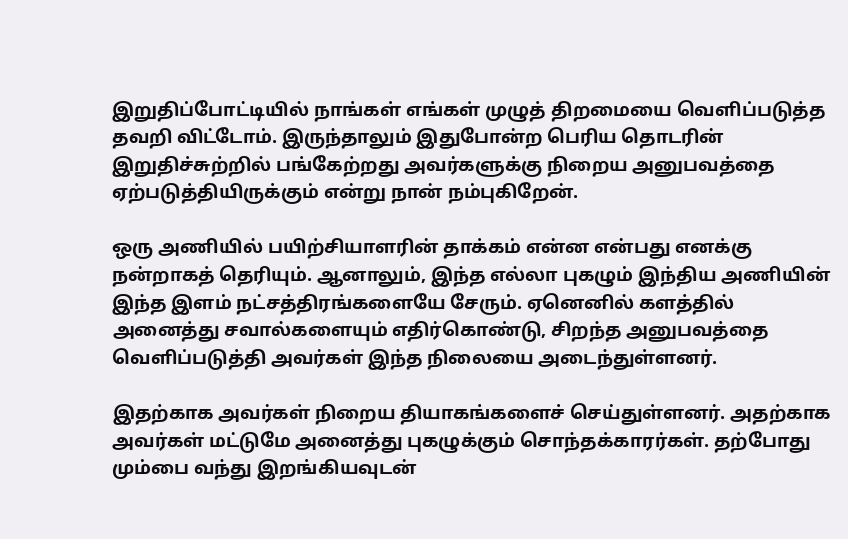இறுதிப்போட்டியில் நாங்கள் எங்கள் முழுத் திறமையை வெளிப்படுத்த தவறி விட்டோம். இருந்தாலும் இதுபோன்ற பெரிய தொடரின் இறுதிச்சுற்றில் பங்கேற்றது அவர்களுக்கு நிறைய அனுபவத்தை ஏற்படுத்தியிருக்கும் என்று நான் நம்புகிறேன்.

ஒரு அணியில் பயிற்சியாளரின் தாக்கம் என்ன என்பது எனக்கு நன்றாகத் தெரியும். ஆனாலும், இந்த எல்லா புகழும் இந்திய அணியின் இந்த இளம் நட்சத்திரங்களையே சேரும். ஏனெனில் களத்தில் அனைத்து சவால்களையும் எதிர்கொண்டு, சிறந்த அனுபவத்தை வெளிப்படுத்தி அவர்கள் இந்த நிலையை அடைந்துள்ளனர்.

இதற்காக அவர்கள் நிறைய தியாகங்களைச் செய்துள்ளனர். அதற்காக அவர்கள் மட்டுமே அனைத்து புகழுக்கும் சொந்தக்காரர்கள். தற்போது மும்பை வந்து இறங்கியவுடன்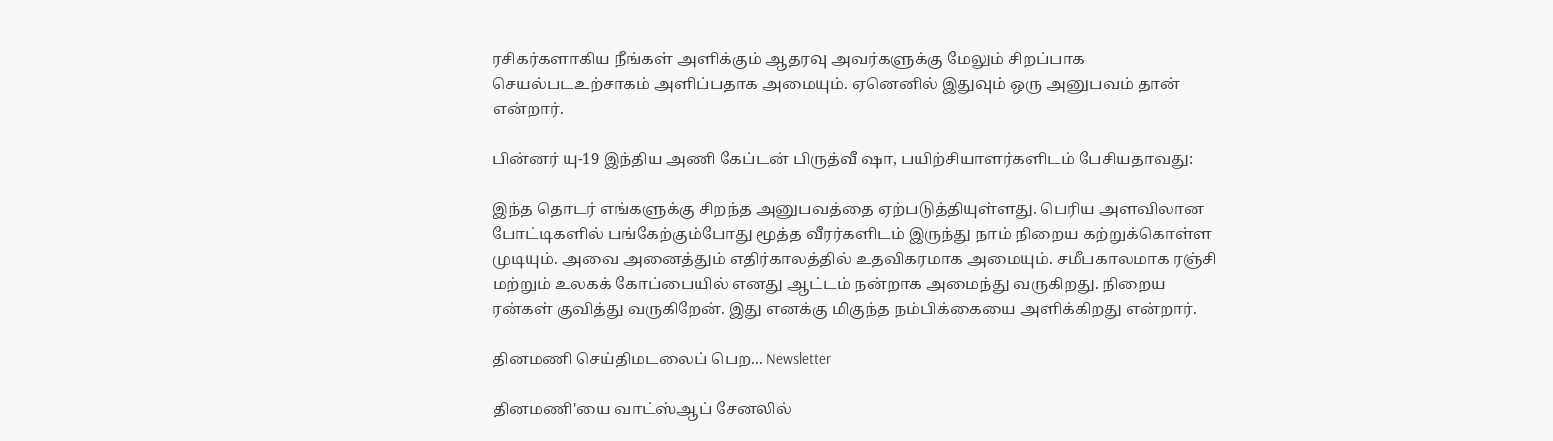ரசிகர்களாகிய நீங்கள் அளிக்கும் ஆதரவு அவர்களுக்கு மேலும் சிறப்பாக செயல்படஉற்சாகம் அளிப்பதாக அமையும். ஏனெனில் இதுவும் ஒரு அனுபவம் தான் என்றார்.

பின்னர் யு-19 இந்திய அணி கேப்டன் பிருத்வீ ஷா, பயிற்சியாளர்களிடம் பேசியதாவது:

இந்த தொடர் எங்களுக்கு சிறந்த அனுபவத்தை ஏற்படுத்தியுள்ளது. பெரிய அளவிலான போட்டிகளில் பங்கேற்கும்போது மூத்த வீரர்களிடம் இருந்து நாம் நிறைய கற்றுக்கொள்ள முடியும். அவை அனைத்தும் எதிர்காலத்தில் உதவிகரமாக அமையும். சமீபகாலமாக ரஞ்சி மற்றும் உலகக் கோப்பையில் எனது ஆட்டம் நன்றாக அமைந்து வருகிறது. நிறைய ரன்கள் குவித்து வருகிறேன். இது எனக்கு மிகுந்த நம்பிக்கையை அளிக்கிறது என்றார்.

தினமணி செய்திமடலைப் பெற... Newsletter

தினமணி'யை வாட்ஸ்ஆப் சேனலில்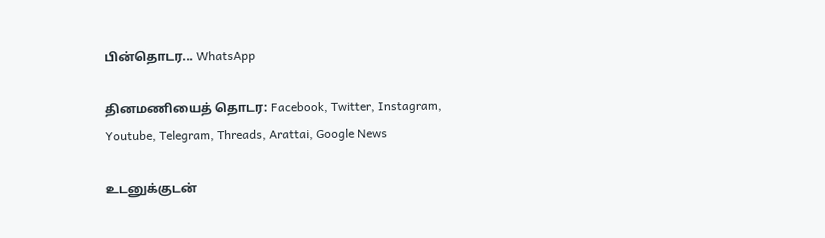பின்தொடர... WhatsApp

தினமணியைத் தொடர: Facebook, Twitter, Instagram, Youtube, Telegram, Threads, Arattai, Google News

உடனுக்குடன்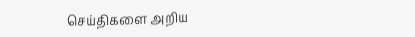செய்திகளை அறிய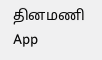தினமணி App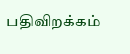பதிவிறக்கம்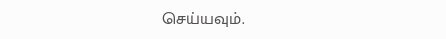செய்யவும்.